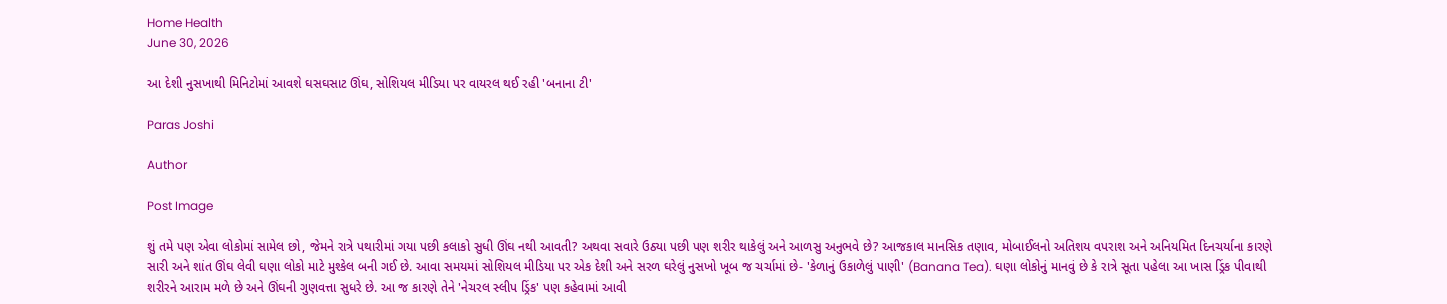Home Health
June 30, 2026

આ દેશી નુસખાથી મિનિટોમાં આવશે ઘસઘસાટ ઊંઘ, સોશિયલ મીડિયા પર વાયરલ થઈ રહી 'બનાના ટી'

Paras Joshi

Author

Post Image

શું તમે પણ એવા લોકોમાં સામેલ છો, જેમને રાત્રે પથારીમાં ગયા પછી કલાકો સુધી ઊંઘ નથી આવતી? અથવા સવારે ઉઠ્યા પછી પણ શરીર થાકેલું અને આળસુ અનુભવે છે? આજકાલ માનસિક તણાવ, મોબાઈલનો અતિશય વપરાશ અને અનિયમિત દિનચર્યાના કારણે સારી અને શાંત ઊંઘ લેવી ઘણા લોકો માટે મુશ્કેલ બની ગઈ છે. આવા સમયમાં સોશિયલ મીડિયા પર એક દેશી અને સરળ ઘરેલું નુસખો ખૂબ જ ચર્ચામાં છે- 'કેળાનું ઉકાળેલું પાણી' (Banana Tea). ઘણા લોકોનું માનવું છે કે રાત્રે સૂતા પહેલા આ ખાસ ડ્રિંક પીવાથી શરીરને આરામ મળે છે અને ઊંઘની ગુણવત્તા સુધરે છે. આ જ કારણે તેને 'નેચરલ સ્લીપ ડ્રિંક' પણ કહેવામાં આવી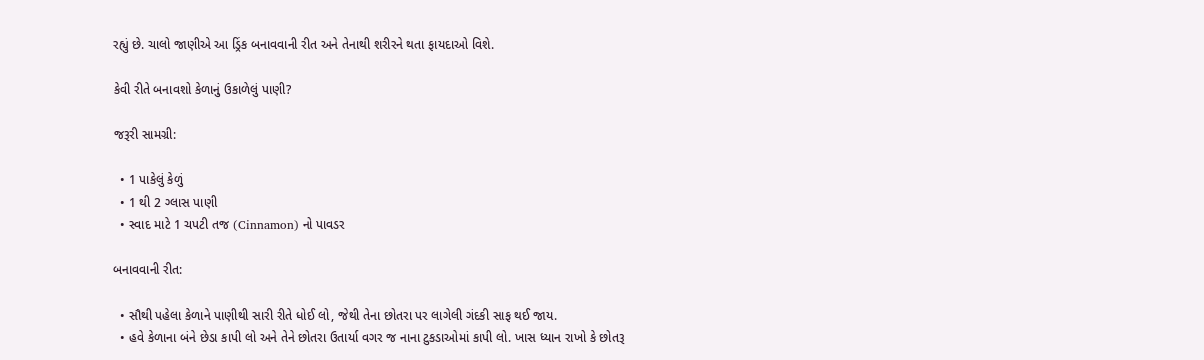રહ્યું છે. ચાલો જાણીએ આ ડ્રિંક બનાવવાની રીત અને તેનાથી શરીરને થતા ફાયદાઓ વિશે.

કેવી રીતે બનાવશો કેળાનું ઉકાળેલું પાણી?

જરૂરી સામગ્રી:

  • 1 પાકેલું કેળું
  • 1 થી 2 ગ્લાસ પાણી
  • સ્વાદ માટે 1 ચપટી તજ (Cinnamon) નો પાવડર

બનાવવાની રીત:

  • સૌથી પહેલા કેળાને પાણીથી સારી રીતે ધોઈ લો, જેથી તેના છોતરા પર લાગેલી ગંદકી સાફ થઈ જાય.
  • હવે કેળાના બંને છેડા કાપી લો અને તેને છોતરા ઉતાર્યા વગર જ નાના ટુકડાઓમાં કાપી લો. ખાસ ધ્યાન રાખો કે છોતરૂ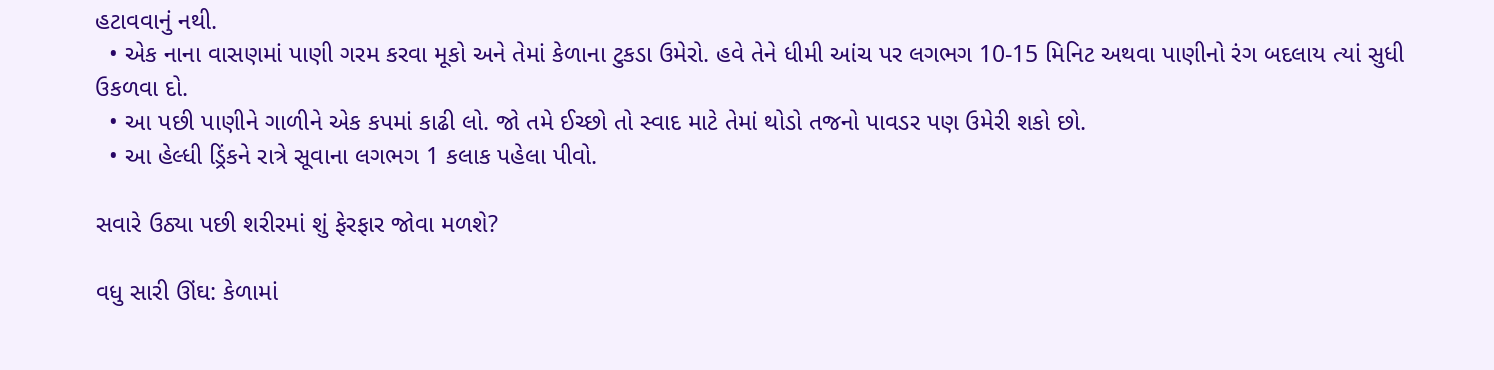હટાવવાનું નથી.
  • એક નાના વાસણમાં પાણી ગરમ કરવા મૂકો અને તેમાં કેળાના ટુકડા ઉમેરો. હવે તેને ધીમી આંચ પર લગભગ 10-15 મિનિટ અથવા પાણીનો રંગ બદલાય ત્યાં સુધી ઉકળવા દો.
  • આ પછી પાણીને ગાળીને એક કપમાં કાઢી લો. જો તમે ઈચ્છો તો સ્વાદ માટે તેમાં થોડો તજનો પાવડર પણ ઉમેરી શકો છો.
  • આ હેલ્ધી ડ્રિંકને રાત્રે સૂવાના લગભગ 1 કલાક પહેલા પીવો.

સવારે ઉઠ્યા પછી શરીરમાં શું ફેરફાર જોવા મળશે?

વધુ સારી ઊંઘ: કેળામાં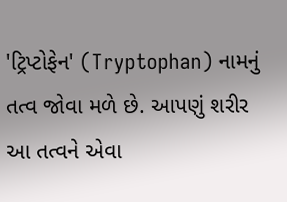'ટ્રિપ્ટોફેન' (Tryptophan) નામનું તત્વ જોવા મળે છે. આપણું શરીર આ તત્વને એવા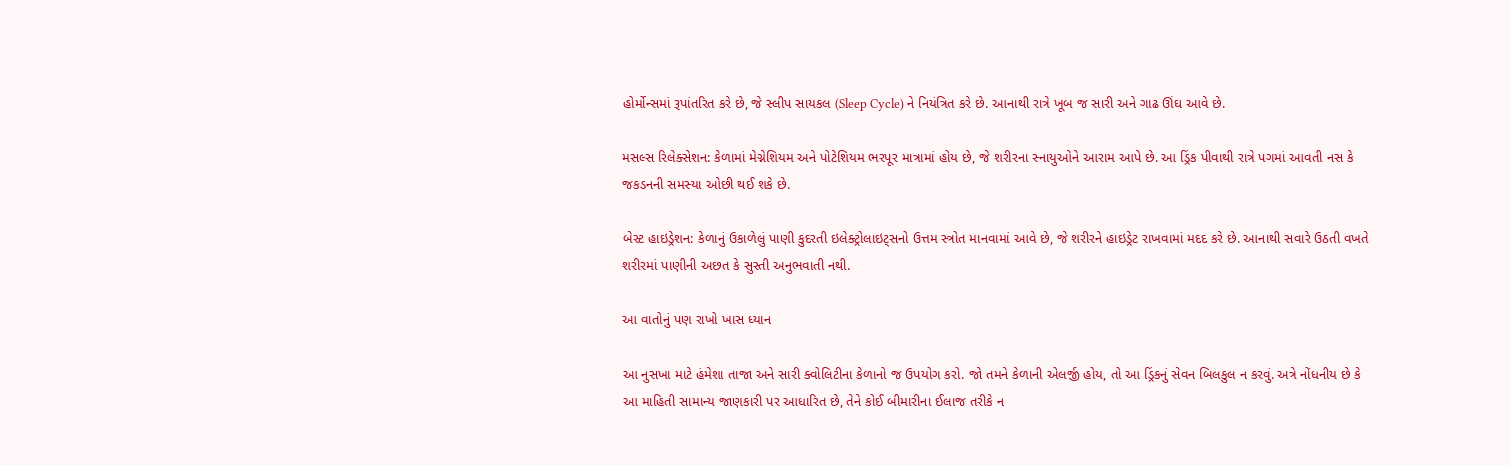હોર્મોન્સમાં રૂપાંતરિત કરે છે, જે સ્લીપ સાયકલ (Sleep Cycle) ને નિયંત્રિત કરે છે. આનાથી રાત્રે ખૂબ જ સારી અને ગાઢ ઊંઘ આવે છે.

મસલ્સ રિલેક્સેશન: કેળામાં મેગ્નેશિયમ અને પોટેશિયમ ભરપૂર માત્રામાં હોય છે, જે શરીરના સ્નાયુઓને આરામ આપે છે. આ ડ્રિંક પીવાથી રાત્રે પગમાં આવતી નસ કે જકડનની સમસ્યા ઓછી થઈ શકે છે.

બેસ્ટ હાઇડ્રેશન: કેળાનું ઉકાળેલું પાણી કુદરતી ઇલેક્ટ્રોલાઇટ્સનો ઉત્તમ સ્ત્રોત માનવામાં આવે છે, જે શરીરને હાઇડ્રેટ રાખવામાં મદદ કરે છે. આનાથી સવારે ઉઠતી વખતે શરીરમાં પાણીની અછત કે સુસ્તી અનુભવાતી નથી.

આ વાતોનું પણ રાખો ખાસ ધ્યાન

આ નુસખા માટે હંમેશા તાજા અને સારી ક્વોલિટીના કેળાનો જ ઉપયોગ કરો. જો તમને કેળાની એલર્જી હોય, તો આ ડ્રિંકનું સેવન બિલકુલ ન કરવું. અત્રે નોંધનીય છે કે આ માહિતી સામાન્ય જાણકારી પર આધારિત છે, તેને કોઈ બીમારીના ઈલાજ તરીકે ન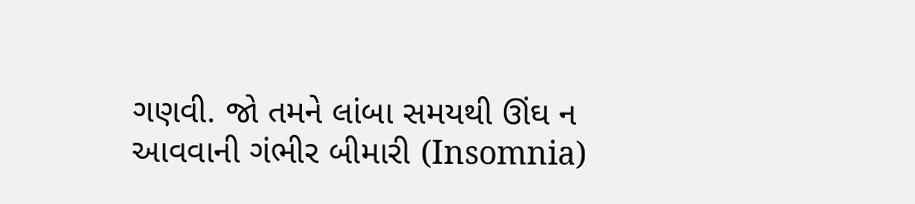ગણવી. જો તમને લાંબા સમયથી ઊંઘ ન આવવાની ગંભીર બીમારી (Insomnia)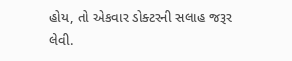હોય, તો એકવાર ડોક્ટરની સલાહ જરૂર લેવી.